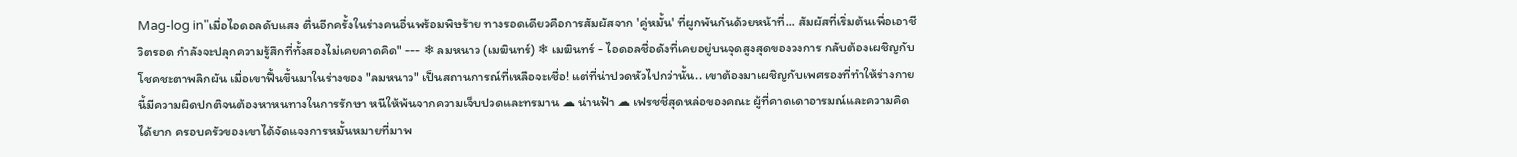Mag-log in"เมื่อไอดอลดับแสง ตื่นอีกครั้งในร่างคนอื่นพร้อมพิษร้าย ทางรอดเดียวคือการสัมผัสจาก 'คู่หมั้น' ที่ผูกพันกันด้วยหน้าที่... สัมผัสที่เริ่มต้นเพื่อเอาชีวิตรอด กำลังจะปลุกความรู้สึกที่ทั้งสองไม่เคยคาดคิด" --- ❄ ลมหนาว (เมฆินทร์) ❄ เมฆินทร์ - ไอดอลชื่อดังที่เคยอยู่บนจุดสูงสุดของวงการ กลับต้องเผชิญกับโชคชะตาพลิกผัน เมื่อเขาฟื้นขึ้นมาในร่างของ "ลมหนาว" เป็นสถานการณ์ที่เหลือจะเชื่อ! แต่ที่น่าปวดหัวไปกว่านั้น.. เขาต้องมาเผชิญกับเพศรองที่ทำให้ร่างกายนี้มีความผิดปกติจนต้องหาหนทางในการรักษา หนีให้พ้นจากความเจ็บปวดและทรมาน ☁ น่านฟ้า ☁ เฟรชชี่สุดหล่อของคณะ ผู้ที่คาดเดาอารมณ์และความคิดได้ยาก ครอบครัวของเขาได้จัดแจงการหมั้นหมายที่มาพ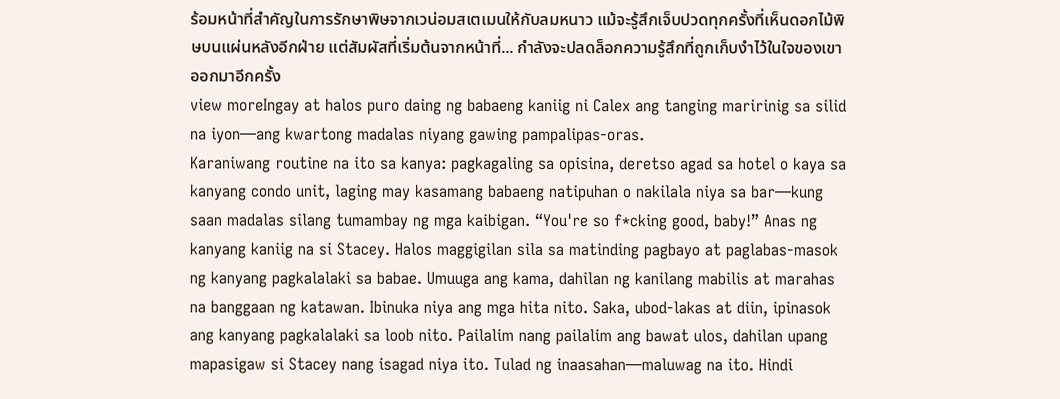ร้อมหน้าที่สำคัญในการรักษาพิษจากเวน่อมสเตเมนให้กับลมหนาว แม้จะรู้สึกเจ็บปวดทุกครั้งที่เห็นดอกไม้พิษบนแผ่นหลังอีกฝ่าย แต่สัมผัสที่เริ่มต้นจากหน้าที่... กำลังจะปลดล็อกความรู้สึกที่ถูกเก็บงำไว้ในใจของเขาออกมาอีกครั้ง
view moreIngay at halos puro daing ng babaeng kaniig ni Calex ang tanging maririnig sa silid na iyon—ang kwartong madalas niyang gawing pampalipas-oras.
Karaniwang routine na ito sa kanya: pagkagaling sa opisina, deretso agad sa hotel o kaya sa kanyang condo unit, laging may kasamang babaeng natipuhan o nakilala niya sa bar—kung saan madalas silang tumambay ng mga kaibigan. “You're so f*cking good, baby!” Anas ng kanyang kaniig na si Stacey. Halos maggigilan sila sa matinding pagbayo at paglabas-masok ng kanyang pagkalalaki sa babae. Umuuga ang kama, dahilan ng kanilang mabilis at marahas na banggaan ng katawan. Ibinuka niya ang mga hita nito. Saka, ubod-lakas at diin, ipinasok ang kanyang pagkalalaki sa loob nito. Pailalim nang pailalim ang bawat ulos, dahilan upang mapasigaw si Stacey nang isagad niya ito. Tulad ng inaasahan—maluwag na ito. Hindi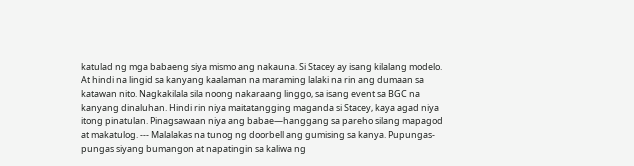katulad ng mga babaeng siya mismo ang nakauna. Si Stacey ay isang kilalang modelo. At hindi na lingid sa kanyang kaalaman na maraming lalaki na rin ang dumaan sa katawan nito. Nagkakilala sila noong nakaraang linggo, sa isang event sa BGC na kanyang dinaluhan. Hindi rin niya maitatangging maganda si Stacey, kaya agad niya itong pinatulan. Pinagsawaan niya ang babae—hanggang sa pareho silang mapagod at makatulog. --- Malalakas na tunog ng doorbell ang gumising sa kanya. Pupungas-pungas siyang bumangon at napatingin sa kaliwa ng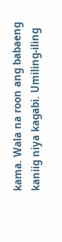kama. Wala na roon ang babaeng kaniig niya kagabi. Umiling-iling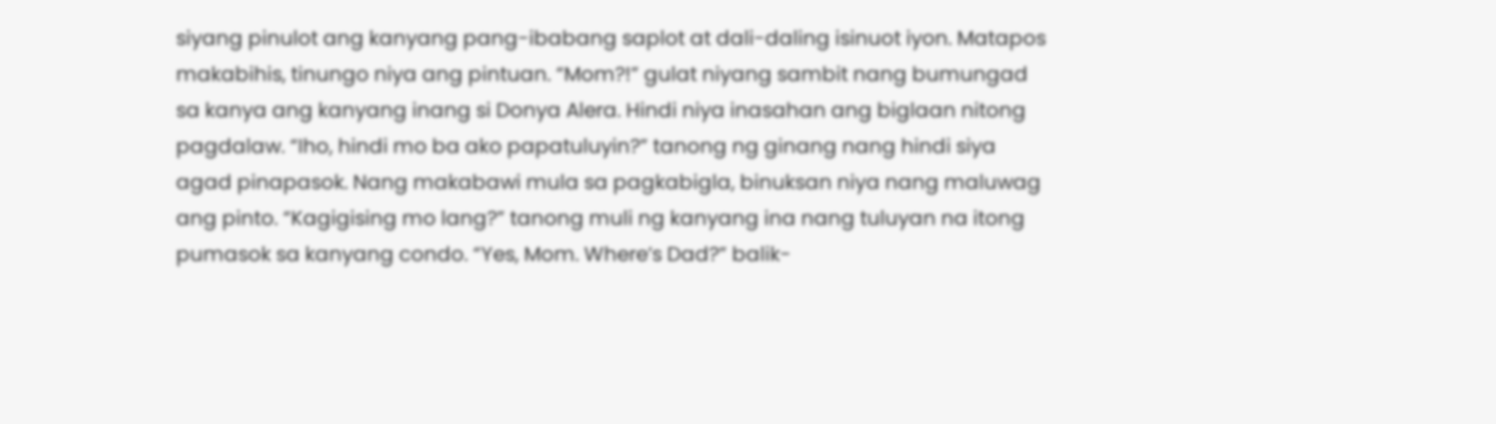siyang pinulot ang kanyang pang-ibabang saplot at dali-daling isinuot iyon. Matapos makabihis, tinungo niya ang pintuan. “Mom?!” gulat niyang sambit nang bumungad sa kanya ang kanyang inang si Donya Alera. Hindi niya inasahan ang biglaan nitong pagdalaw. “Iho, hindi mo ba ako papatuluyin?” tanong ng ginang nang hindi siya agad pinapasok. Nang makabawi mula sa pagkabigla, binuksan niya nang maluwag ang pinto. “Kagigising mo lang?” tanong muli ng kanyang ina nang tuluyan na itong pumasok sa kanyang condo. “Yes, Mom. Where’s Dad?” balik-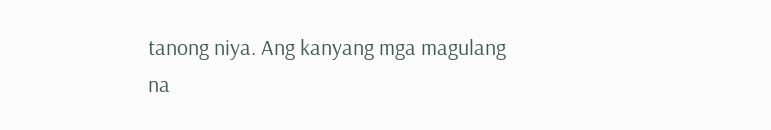tanong niya. Ang kanyang mga magulang na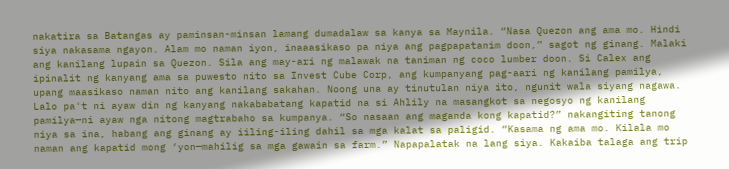nakatira sa Batangas ay paminsan-minsan lamang dumadalaw sa kanya sa Maynila. “Nasa Quezon ang ama mo. Hindi siya nakasama ngayon. Alam mo naman iyon, inaaasikaso pa niya ang pagpapatanim doon,” sagot ng ginang. Malaki ang kanilang lupain sa Quezon. Sila ang may-ari ng malawak na taniman ng coco lumber doon. Si Calex ang ipinalit ng kanyang ama sa puwesto nito sa Invest Cube Corp, ang kumpanyang pag-aari ng kanilang pamilya, upang maasikaso naman nito ang kanilang sakahan. Noong una ay tinutulan niya ito, ngunit wala siyang nagawa. Lalo pa't ni ayaw din ng kanyang nakababatang kapatid na si Ahlily na masangkot sa negosyo ng kanilang pamilya—ni ayaw nga nitong magtrabaho sa kumpanya. “So nasaan ang maganda kong kapatid?” nakangiting tanong niya sa ina, habang ang ginang ay iiling-iling dahil sa mga kalat sa paligid. “Kasama ng ama mo. Kilala mo naman ang kapatid mong ‘yon—mahilig sa mga gawain sa farm.” Napapalatak na lang siya. Kakaiba talaga ang trip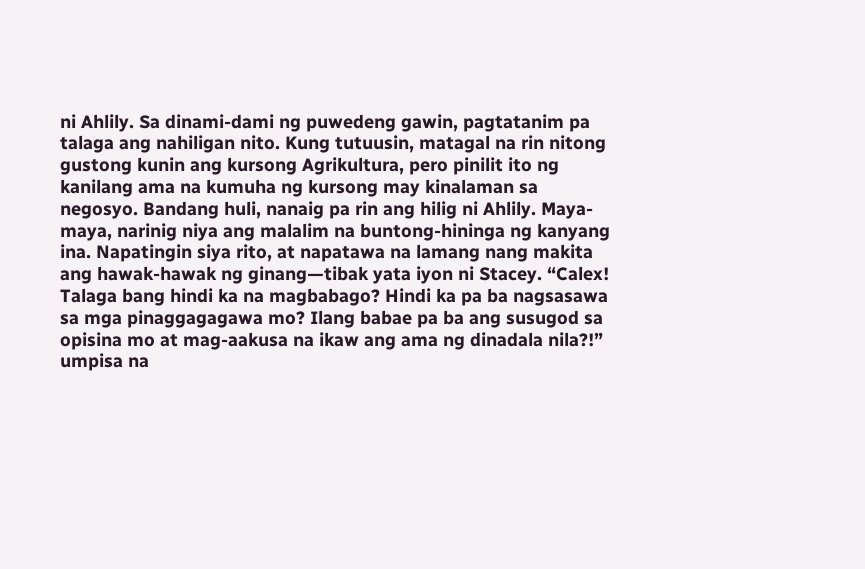ni Ahlily. Sa dinami-dami ng puwedeng gawin, pagtatanim pa talaga ang nahiligan nito. Kung tutuusin, matagal na rin nitong gustong kunin ang kursong Agrikultura, pero pinilit ito ng kanilang ama na kumuha ng kursong may kinalaman sa negosyo. Bandang huli, nanaig pa rin ang hilig ni Ahlily. Maya-maya, narinig niya ang malalim na buntong-hininga ng kanyang ina. Napatingin siya rito, at napatawa na lamang nang makita ang hawak-hawak ng ginang—tibak yata iyon ni Stacey. “Calex! Talaga bang hindi ka na magbabago? Hindi ka pa ba nagsasawa sa mga pinaggagagawa mo? Ilang babae pa ba ang susugod sa opisina mo at mag-aakusa na ikaw ang ama ng dinadala nila?!” umpisa na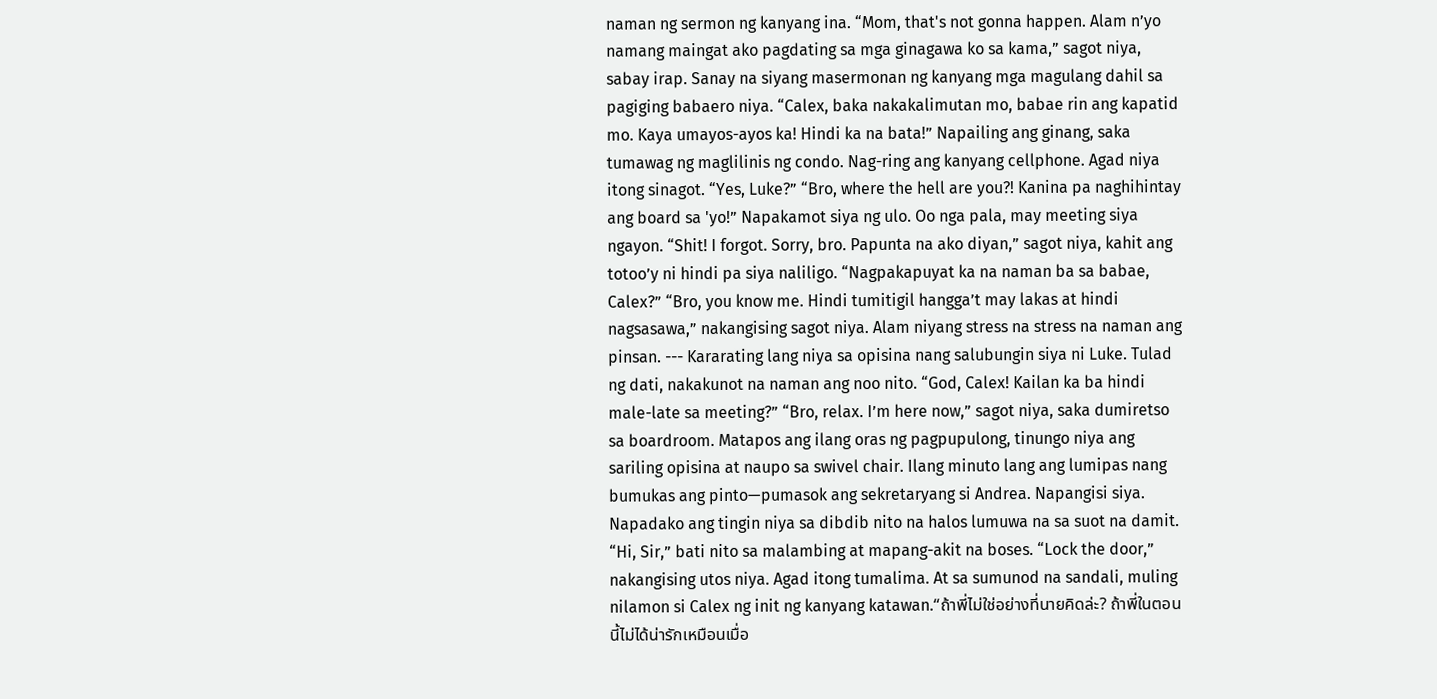naman ng sermon ng kanyang ina. “Mom, that's not gonna happen. Alam n’yo namang maingat ako pagdating sa mga ginagawa ko sa kama,” sagot niya, sabay irap. Sanay na siyang masermonan ng kanyang mga magulang dahil sa pagiging babaero niya. “Calex, baka nakakalimutan mo, babae rin ang kapatid mo. Kaya umayos-ayos ka! Hindi ka na bata!” Napailing ang ginang, saka tumawag ng maglilinis ng condo. Nag-ring ang kanyang cellphone. Agad niya itong sinagot. “Yes, Luke?” “Bro, where the hell are you?! Kanina pa naghihintay ang board sa 'yo!” Napakamot siya ng ulo. Oo nga pala, may meeting siya ngayon. “Shit! I forgot. Sorry, bro. Papunta na ako diyan,” sagot niya, kahit ang totoo’y ni hindi pa siya naliligo. “Nagpakapuyat ka na naman ba sa babae, Calex?” “Bro, you know me. Hindi tumitigil hangga’t may lakas at hindi nagsasawa,” nakangising sagot niya. Alam niyang stress na stress na naman ang pinsan. --- Kararating lang niya sa opisina nang salubungin siya ni Luke. Tulad ng dati, nakakunot na naman ang noo nito. “God, Calex! Kailan ka ba hindi male-late sa meeting?” “Bro, relax. I’m here now,” sagot niya, saka dumiretso sa boardroom. Matapos ang ilang oras ng pagpupulong, tinungo niya ang sariling opisina at naupo sa swivel chair. Ilang minuto lang ang lumipas nang bumukas ang pinto—pumasok ang sekretaryang si Andrea. Napangisi siya. Napadako ang tingin niya sa dibdib nito na halos lumuwa na sa suot na damit. “Hi, Sir,” bati nito sa malambing at mapang-akit na boses. “Lock the door,” nakangising utos niya. Agad itong tumalima. At sa sumunod na sandali, muling nilamon si Calex ng init ng kanyang katawan.“ถ้าพี่ไม่ใช่อย่างที่นายคิดล่ะ? ถ้าพี่ในตอนนี้ไม่ได้น่ารักเหมือนเมื่อ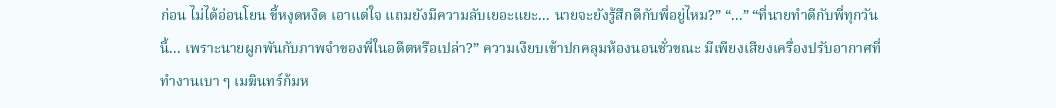ก่อน ไม่ได้อ่อนโยน ขี้หงุดหงิด เอาแต่ใจ แถมยังมีความลับเยอะแยะ... นายจะยังรู้สึกดีกับพี่อยู่ไหม?” “...” “ที่นายทำดีกับพี่ทุกวันนี้... เพราะนายผูกพันกับภาพจำของพี่ในอดีตหรือเปล่า?” ความเงียบเข้าปกคลุมห้องนอนชั่วขณะ มีเพียงเสียงเครื่องปรับอากาศที่ทำงานเบา ๆ เมฆินทร์ก้มห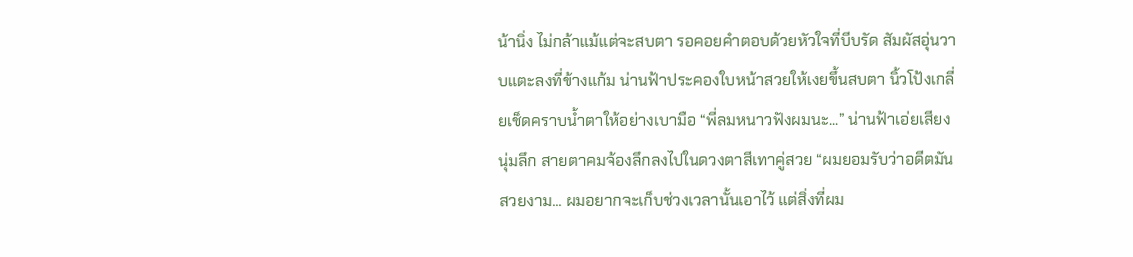น้านิ่ง ไม่กล้าแม้แต่จะสบตา รอคอยคำตอบด้วยหัวใจที่บีบรัด สัมผัสอุ่นวาบแตะลงที่ข้างแก้ม น่านฟ้าประคองใบหน้าสวยให้เงยขึ้นสบตา นิ้วโป้งเกลี่ยเช็ดคราบน้ำตาให้อย่างเบามือ “พี่ลมหนาวฟังผมนะ...” น่านฟ้าเอ่ยเสียงนุ่มลึก สายตาคมจ้องลึกลงไปในดวงตาสีเทาคู่สวย “ผมยอมรับว่าอดีตมันสวยงาม... ผมอยากจะเก็บช่วงเวลานั้นเอาไว้ แต่สิ่งที่ผม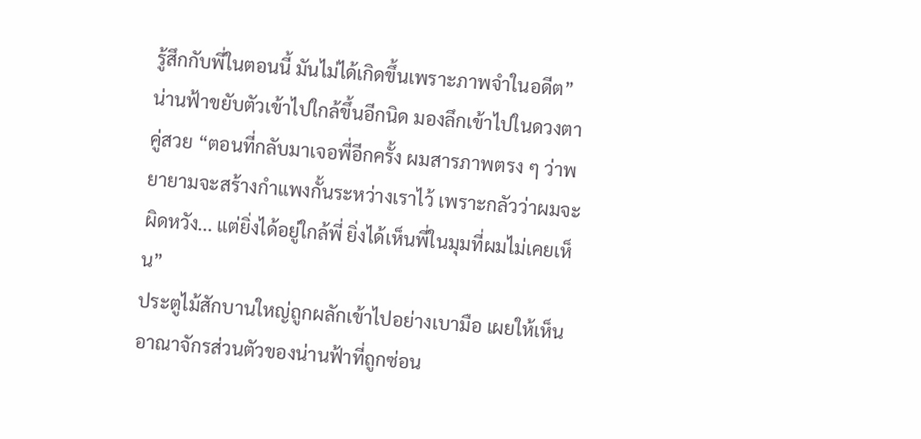รู้สึกกับพี่ในตอนนี้ มันไม่ได้เกิดขึ้นเพราะภาพจำในอดีต” น่านฟ้าขยับตัวเข้าไปใกล้ขึ้นอีกนิด มองลึกเข้าไปในดวงตาคู่สวย “ตอนที่กลับมาเจอพี่อีกครั้ง ผมสารภาพตรง ๆ ว่าพยายามจะสร้างกำแพงกั้นระหว่างเราไว้ เพราะกลัวว่าผมจะผิดหวัง... แต่ยิ่งได้อยู่ใกล้พี่ ยิ่งได้เห็นพี่ในมุมที่ผมไม่เคยเห็น”
ประตูไม้สักบานใหญ่ถูกผลักเข้าไปอย่างเบามือ เผยให้เห็นอาณาจักรส่วนตัวของน่านฟ้าที่ถูกซ่อน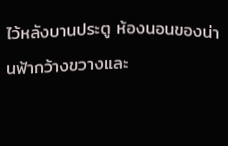ไว้หลังบานประตู ห้องนอนของน่านฟ้ากว้างขวางและ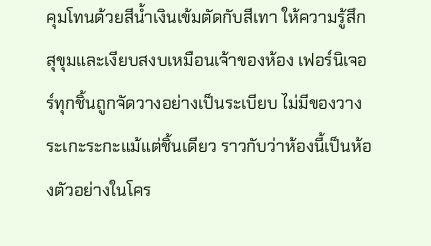คุมโทนด้วยสีน้ำเงินเข้มตัดกับสีเทา ให้ความรู้สึกสุขุมและเงียบสงบเหมือนเจ้าของห้อง เฟอร์นิเจอร์ทุกชิ้นถูกจัดวางอย่างเป็นระเบียบ ไม่มีของวางระเกะระกะแม้แต่ชิ้นเดียว ราวกับว่าห้องนี้เป็นห้องตัวอย่างในโคร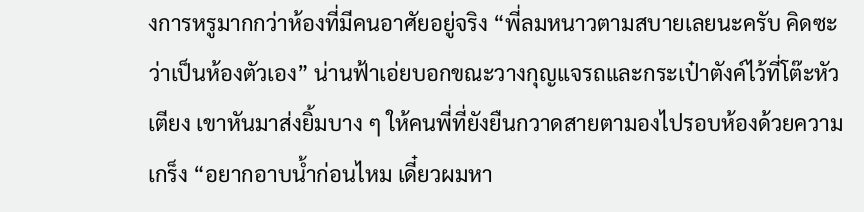งการหรูมากกว่าห้องที่มีคนอาศัยอยู่จริง “พี่ลมหนาวตามสบายเลยนะครับ คิดซะว่าเป็นห้องตัวเอง” น่านฟ้าเอ่ยบอกขณะวางกุญแจรถและกระเป๋าตังค์ไว้ที่โต๊ะหัวเตียง เขาหันมาส่งยิ้มบาง ๆ ให้คนพี่ที่ยังยืนกวาดสายตามองไปรอบห้องด้วยความเกร็ง “อยากอาบน้ำก่อนไหม เดี๋ยวผมหา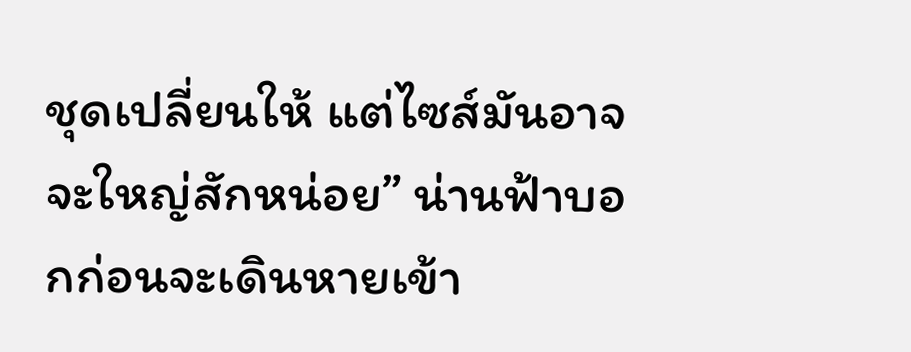ชุดเปลี่ยนให้ แต่ไซส์มันอาจจะใหญ่สักหน่อย” น่านฟ้าบอกก่อนจะเดินหายเข้า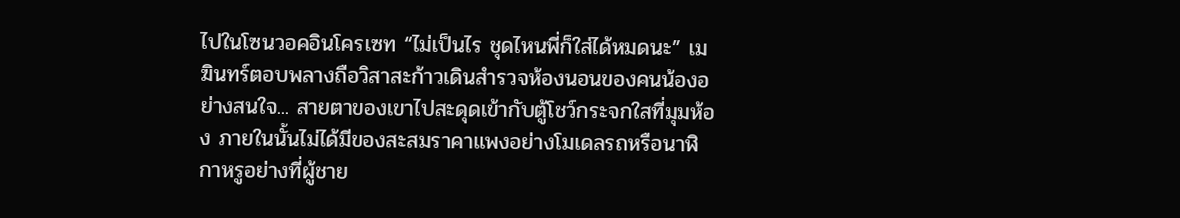ไปในโซนวอคอินโครเซท “ไม่เป็นไร ชุดไหนพี่ก็ใส่ได้หมดนะ” เมฆินทร์ตอบพลางถือวิสาสะก้าวเดินสำรวจห้องนอนของคนน้องอย่างสนใจ... สายตาของเขาไปสะดุดเข้ากับตู้โชว์กระจกใสที่มุมห้อง ภายในนั้นไม่ได้มีของสะสมราคาแพงอย่างโมเดลรถหรือนาฬิกาหรูอย่างที่ผู้ชาย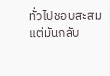ทั่วไปชอบสะสม แต่มันกลับ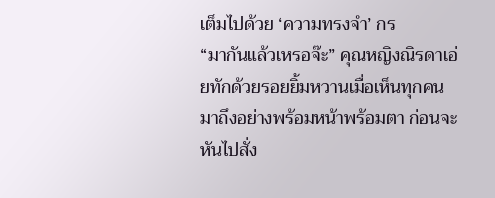เต็มไปด้วย ‘ความทรงจำ’ กร
“มากันแล้วเหรอจ๊ะ” คุณหญิงณิรดาเอ่ยทักด้วยรอยยิ้มหวานเมื่อเห็นทุกคนมาถึงอย่างพร้อมหน้าพร้อมตา ก่อนจะหันไปสั่ง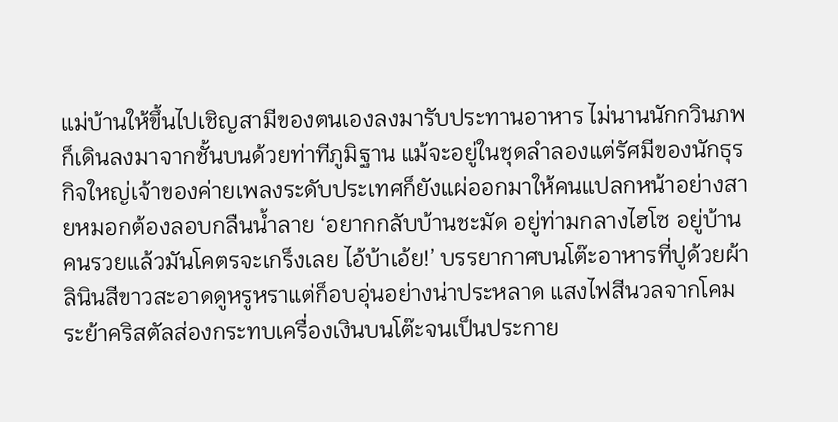แม่บ้านให้ขึ้นไปเชิญสามีของตนเองลงมารับประทานอาหาร ไม่นานนักกวินภพก็เดินลงมาจากชั้นบนด้วยท่าทีภูมิฐาน แม้จะอยู่ในชุดลำลองแต่รัศมีของนักธุรกิจใหญ่เจ้าของค่ายเพลงระดับประเทศก็ยังแผ่ออกมาให้คนแปลกหน้าอย่างสายหมอกต้องลอบกลืนน้ำลาย ‘อยากกลับบ้านชะมัด อยู่ท่ามกลางไฮโซ อยู่บ้านคนรวยแล้วมันโคตรจะเกร็งเลย ไอ้บ้าเอ้ย!’ บรรยากาศบนโต๊ะอาหารที่ปูด้วยผ้าลินินสีขาวสะอาดดูหรูหราแต่ก็อบอุ่นอย่างน่าประหลาด แสงไฟสีนวลจากโคมระย้าคริสตัลส่องกระทบเครื่องเงินบนโต๊ะจนเป็นประกาย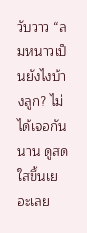วับวาว “ลมหนาวเป็นยังไงบ้างลูก? ไม่ได้เจอกันนาน ดูสดใสขึ้นเยอะเลย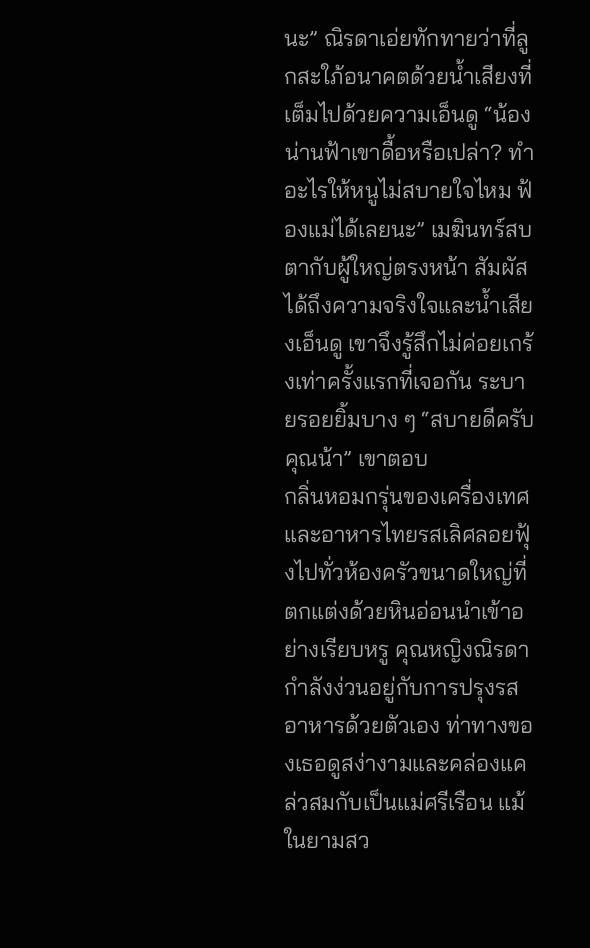นะ” ณิรดาเอ่ยทักทายว่าที่ลูกสะใภ้อนาคตด้วยน้ำเสียงที่เต็มไปด้วยความเอ็นดู “น้องน่านฟ้าเขาดื้อหรือเปล่า? ทำอะไรให้หนูไม่สบายใจไหม ฟ้องแม่ได้เลยนะ” เมฆินทร์สบตากับผู้ใหญ่ตรงหน้า สัมผัสได้ถึงความจริงใจและน้ำเสียงเอ็นดู เขาจึงรู้สึกไม่ค่อยเกร้งเท่าครั้งแรกที่เจอกัน ระบายรอยยิ้มบาง ๆ “สบายดีครับคุณน้า” เขาตอบ
กลิ่นหอมกรุ่นของเครื่องเทศและอาหารไทยรสเลิศลอยฟุ้งไปทั่วห้องครัวขนาดใหญ่ที่ตกแต่งด้วยหินอ่อนนำเข้าอย่างเรียบหรู คุณหญิงณิรดากำลังง่วนอยู่กับการปรุงรสอาหารด้วยตัวเอง ท่าทางของเธอดูสง่างามและคล่องแคล่วสมกับเป็นแม่ศรีเรือน แม้ในยามสว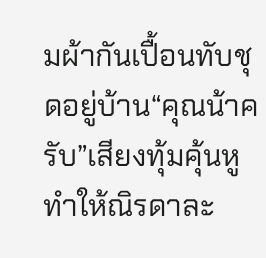มผ้ากันเปื้อนทับชุดอยู่บ้าน“คุณน้าครับ”เสียงทุ้มคุ้นหูทำให้ณิรดาละ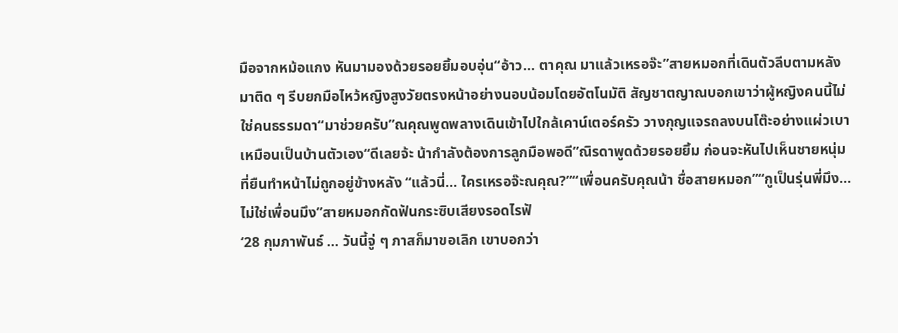มือจากหม้อแกง หันมามองด้วยรอยยิ้มอบอุ่น“อ้าว... ตาคุณ มาแล้วเหรอจ๊ะ”สายหมอกที่เดินตัวลีบตามหลังมาติด ๆ รีบยกมือไหว้หญิงสูงวัยตรงหน้าอย่างนอบน้อมโดยอัตโนมัติ สัญชาตญาณบอกเขาว่าผู้หญิงคนนี้ไม่ใช่คนธรรมดา“มาช่วยครับ”ณคุณพูดพลางเดินเข้าไปใกล้เคาน์เตอร์ครัว วางกุญแจรถลงบนโต๊ะอย่างแผ่วเบาเหมือนเป็นบ้านตัวเอง“ดีเลยจ้ะ น้ากำลังต้องการลูกมือพอดี”ณิรดาพูดด้วยรอยยิ้ม ก่อนจะหันไปเห็นชายหนุ่มที่ยืนทำหน้าไม่ถูกอยู่ข้างหลัง “แล้วนี่... ใครเหรอจ๊ะณคุณ?”“เพื่อนครับคุณน้า ชื่อสายหมอก”“กูเป็นรุ่นพี่มึง... ไม่ใช่เพื่อนมึง”สายหมอกกัดฟันกระซิบเสียงรอดไรฟั
‘28 กุมภาพันธ์ … วันนี้จู่ ๆ ภาสก็มาขอเลิก เขาบอกว่า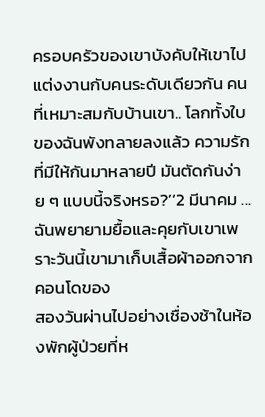ครอบครัวของเขาบังคับให้เขาไปแต่งงานกับคนระดับเดียวกัน คนที่เหมาะสมกับบ้านเขา.. โลกทั้งใบของฉันพังทลายลงแล้ว ความรักที่มีให้กันมาหลายปี มันตัดกันง่าย ๆ แบบนี้จริงหรอ?’‘2 มีนาคม ... ฉันพยายามยื้อและคุยกับเขาเพราะวันนี้เขามาเก็บเสื้อผ้าออกจากคอนโดของ
สองวันผ่านไปอย่างเชื่องช้าในห้องพักผู้ป่วยที่ห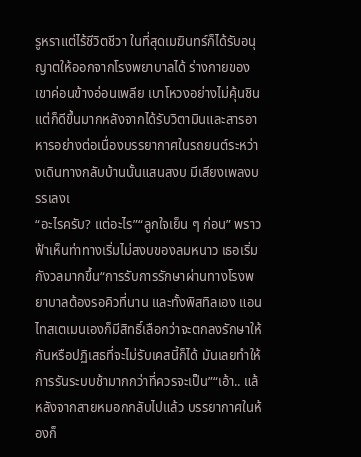รูหราแต่ไร้ชีวิตชีวา ในที่สุดเมฆินทร์ก็ได้รับอนุญาตให้ออกจากโรงพยาบาลได้ ร่างกายของเขาค่อนข้างอ่อนเพลีย เบาโหวงอย่างไม่คุ้นชิน แต่ก็ดีขึ้นมากหลังจากได้รับวิตามินและสารอาหารอย่างต่อเนื่องบรรยากาศในรถยนต์ระหว่างเดินทางกลับบ้านนั้นแสนสงบ มีเสียงเพลงบรรเลงเ
“อะไรครับ? แต่อะไร”“ลูกใจเย็น ๆ ก่อน” พราวฟ้าเห็นท่าทางเริ่มไม่สงบของลมหนาว เธอเริ่มกังวลมากขึ้น“การรับการรักษาผ่านทางโรงพยาบาลต้องรอคิวที่นาน และทั้งพิสทิลเอง แอนไทสเตเมนเองก็มีสิทธิ์เลือกว่าจะตกลงรักษาให้กันหรือปฏิเสธที่จะไม่รับเคสนี้ก็ได้ มันเลยทำให้การรันระบบช้ามากกว่าที่ควรจะเป็น”“เอ้า.. แล้
หลังจากสายหมอกกลับไปแล้ว บรรยากาศในห้องก็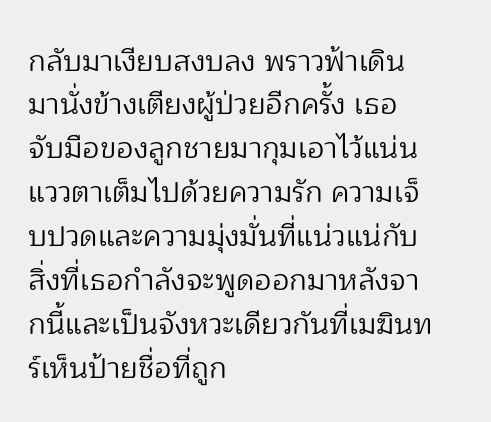กลับมาเงียบสงบลง พราวฟ้าเดินมานั่งข้างเตียงผู้ป่วยอีกครั้ง เธอจับมือของลูกชายมากุมเอาไว้แน่น แววตาเต็มไปด้วยความรัก ความเจ็บปวดและความมุ่งมั่นที่แน่วแน่กับสิ่งที่เธอกำลังจะพูดออกมาหลังจากนี้และเป็นจังหวะเดียวกันที่เมฆินทร์เห็นป้ายชื่อที่ถูก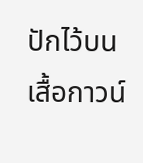ปักไว้บนเสื้อกาวน์